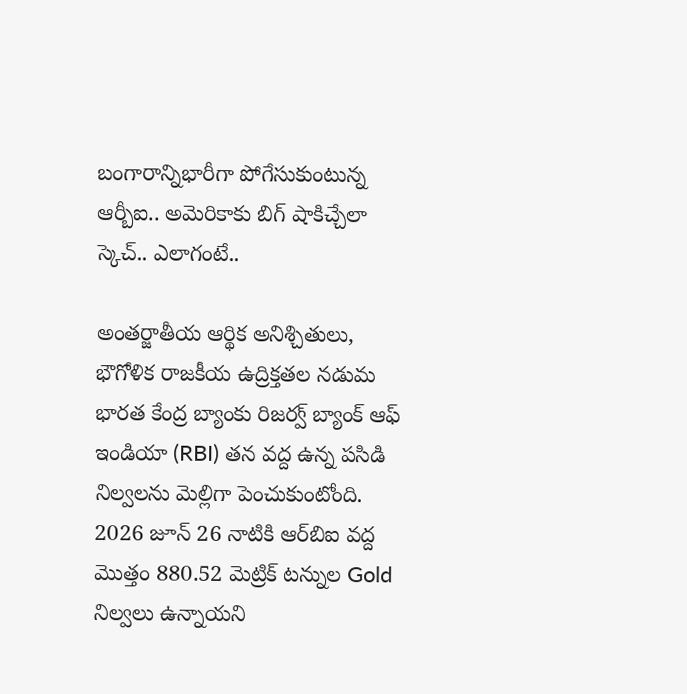బంగారాన్నిభారీగా పోగేసుకుంటున్న ఆర్బీఐ.. అమెరికాకు బిగ్ షాకిచ్చేలా స్కెచ్.. ఎలాగంటే..

అంతర్జాతీయ ఆర్థిక అనిశ్చితులు, భౌగోళిక రాజకీయ ఉద్రిక్తతల నడుమ భారత కేంద్ర బ్యాంకు రిజర్వ్ బ్యాంక్ ఆఫ్ ఇండియా (RBI) తన వద్ద ఉన్న పసిడి నిల్వలను మెల్లిగా పెంచుకుంటోంది. 2026 జూన్ 26 నాటికి ఆర్‌బిఐ వద్ద మొత్తం 880.52 మెట్రిక్ టన్నుల Gold నిల్వలు ఉన్నాయని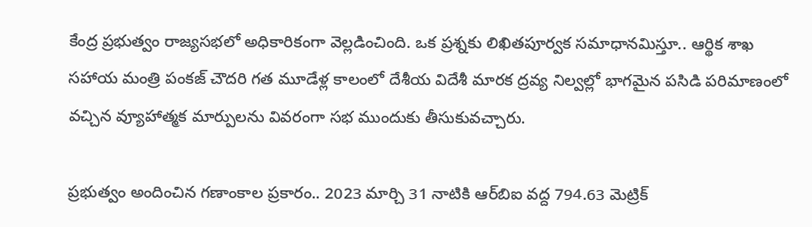కేంద్ర ప్రభుత్వం రాజ్యసభలో అధికారికంగా వెల్లడించింది. ఒక ప్రశ్నకు లిఖితపూర్వక సమాధానమిస్తూ.. ఆర్థిక శాఖ సహాయ మంత్రి పంకజ్ చౌదరి గత మూడేళ్ల కాలంలో దేశీయ విదేశీ మారక ద్రవ్య నిల్వల్లో భాగమైన పసిడి పరిమాణంలో వచ్చిన వ్యూహాత్మక మార్పులను వివరంగా సభ ముందుకు తీసుకువచ్చారు.

ప్రభుత్వం అందించిన గణాంకాల ప్రకారం.. 2023 మార్చి 31 నాటికి ఆర్‌బిఐ వద్ద 794.63 మెట్రిక్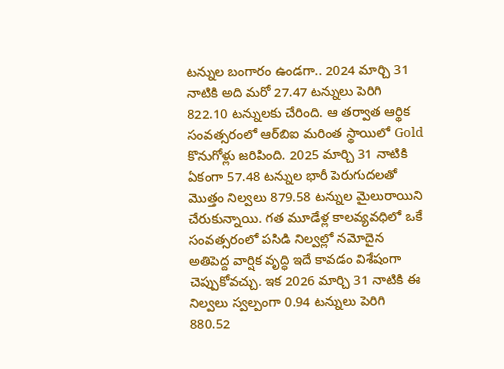టన్నుల బంగారం ఉండగా.. 2024 మార్చి 31 నాటికి అది మరో 27.47 టన్నులు పెరిగి 822.10 టన్నులకు చేరింది. ఆ తర్వాత ఆర్థిక సంవత్సరంలో ఆర్‌బిఐ మరింత స్థాయిలో Gold కొనుగోళ్లు జరిపింది. 2025 మార్చి 31 నాటికి ఏకంగా 57.48 టన్నుల భారీ పెరుగుదలతో మొత్తం నిల్వలు 879.58 టన్నుల మైలురాయిని చేరుకున్నాయి. గత మూడేళ్ల కాలవ్యవధిలో ఒకే సంవత్సరంలో పసిడి నిల్వల్లో నమోదైన అతిపెద్ద వార్షిక వృద్ధి ఇదే కావడం విశేషంగా చెప్పుకోవచ్చు. ఇక 2026 మార్చి 31 నాటికి ఈ నిల్వలు స్వల్పంగా 0.94 టన్నులు పెరిగి 880.52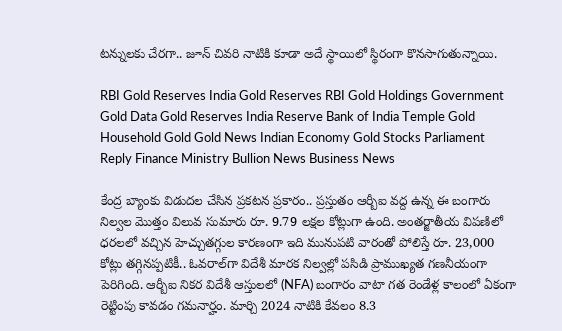టన్నులకు చేరగా.. జూన్ చివరి నాటికి కూడా అదే స్థాయిలో స్థిరంగా కొనసాగుతున్నాయి.

RBI Gold Reserves India Gold Reserves RBI Gold Holdings Government Gold Data Gold Reserves India Reserve Bank of India Temple Gold Household Gold Gold News Indian Economy Gold Stocks Parliament Reply Finance Ministry Bullion News Business News

కేంద్ర బ్యాంకు విడుదల చేసిన ప్రకటన ప్రకారం.. ప్రస్తుతం ఆర్బీఐ వద్ద ఉన్న ఈ బంగారు నిల్వల మొత్తం విలువ సుమారు రూ. 9.79 లక్షల కోట్లుగా ఉంది. అంతర్జాతీయ విపణిలో ధరలలో వచ్చిన హెచ్చుతగ్గుల కారణంగా ఇది మునుపటి వారంతో పోలిస్తే రూ. 23,000 కోట్లు తగ్గినప్పటికీ.. ఓవరాల్‌గా విదేశీ మారక నిల్వల్లో పసిడి ప్రాముఖ్యత గణనీయంగా పెరిగింది. ఆర్బీఐ నికర విదేశీ ఆస్తులలో (NFA) బంగారం వాటా గత రెండేళ్ల కాలంలో ఏకంగా రెట్టింపు కావడం గమనార్హం. మార్చి 2024 నాటికి కేవలం 8.3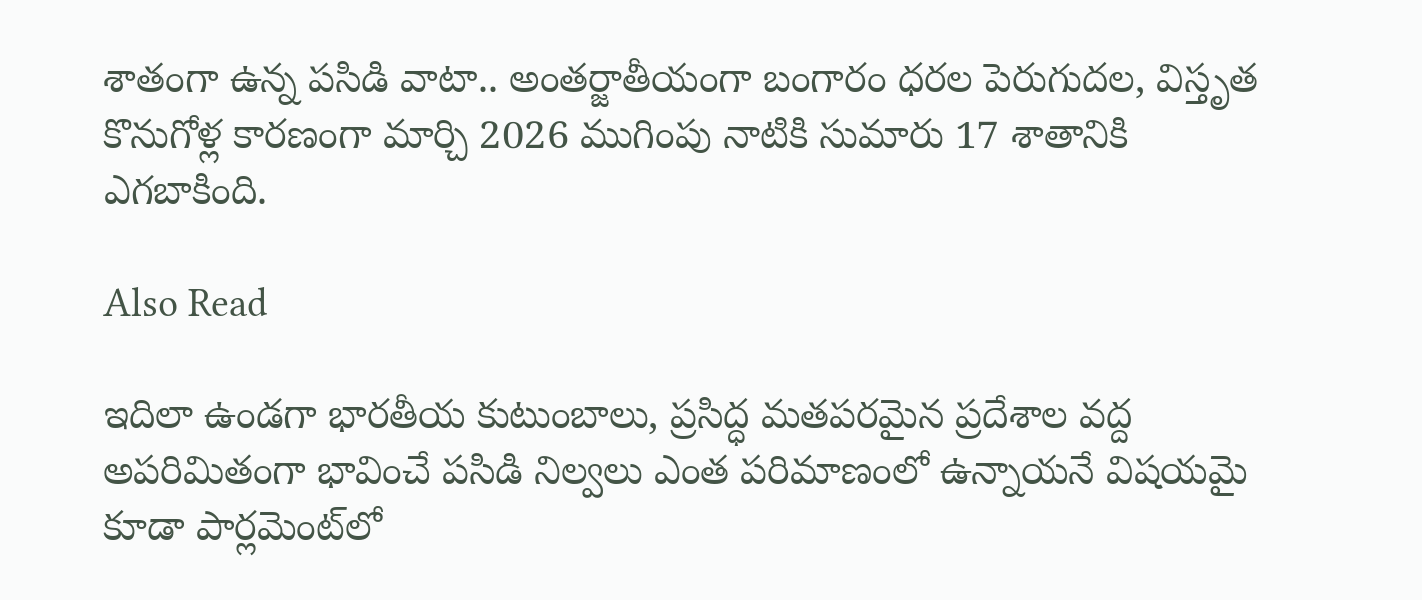శాతంగా ఉన్న పసిడి వాటా.. అంతర్జాతీయంగా బంగారం ధరల పెరుగుదల, విస్తృత కొనుగోళ్ల కారణంగా మార్చి 2026 ముగింపు నాటికి సుమారు 17 శాతానికి ఎగబాకింది.

Also Read

ఇదిలా ఉండగా భారతీయ కుటుంబాలు, ప్రసిద్ధ మతపరమైన ప్రదేశాల వద్ద అపరిమితంగా భావించే పసిడి నిల్వలు ఎంత పరిమాణంలో ఉన్నాయనే విషయమై కూడా పార్లమెంట్‌లో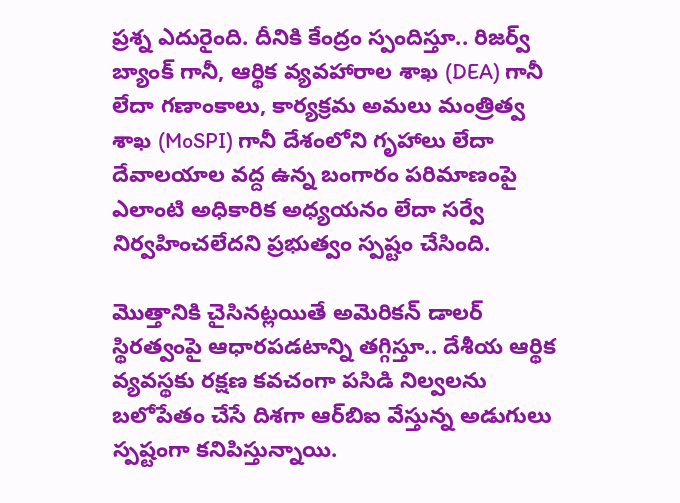ప్రశ్న ఎదురైంది. దీనికి కేంద్రం స్పందిస్తూ.. రిజర్వ్ బ్యాంక్ గానీ, ఆర్థిక వ్యవహారాల శాఖ (DEA) గానీ లేదా గణాంకాలు, కార్యక్రమ అమలు మంత్రిత్వ శాఖ (MoSPI) గానీ దేశంలోని గృహాలు లేదా దేవాలయాల వద్ద ఉన్న బంగారం పరిమాణంపై ఎలాంటి అధికారిక అధ్యయనం లేదా సర్వే నిర్వహించలేదని ప్రభుత్వం స్పష్టం చేసింది.

మొత్తానికి చైసినట్లయితే అమెరికన్ డాలర్ స్థిరత్వంపై ఆధారపడటాన్ని తగ్గిస్తూ.. దేశీయ ఆర్థిక వ్యవస్థకు రక్షణ కవచంగా పసిడి నిల్వలను బలోపేతం చేసే దిశగా ఆర్‌బిఐ వేస్తున్న అడుగులు స్పష్టంగా కనిపిస్తున్నాయి.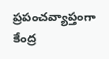ప్రపంచవ్యాప్తంగా కేంద్ర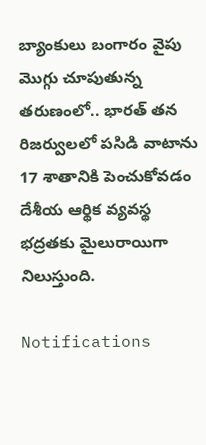బ్యాంకులు బంగారం వైపు మొగ్గు చూపుతున్న తరుణంలో.. భారత్ తన రిజర్వులలో పసిడి వాటాను 17 శాతానికి పెంచుకోవడం దేశీయ ఆర్థిక వ్యవస్థ భద్రతకు మైలురాయిగా నిలుస్తుంది.

Notifications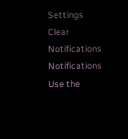Settings
Clear Notifications
Notifications
Use the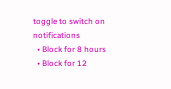toggle to switch on notifications
  • Block for 8 hours
  • Block for 12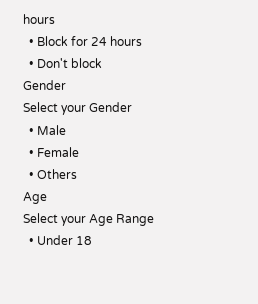hours
  • Block for 24 hours
  • Don't block
Gender
Select your Gender
  • Male
  • Female
  • Others
Age
Select your Age Range
  • Under 18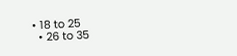• 18 to 25
  • 26 to 35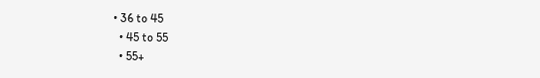• 36 to 45
  • 45 to 55
  • 55+